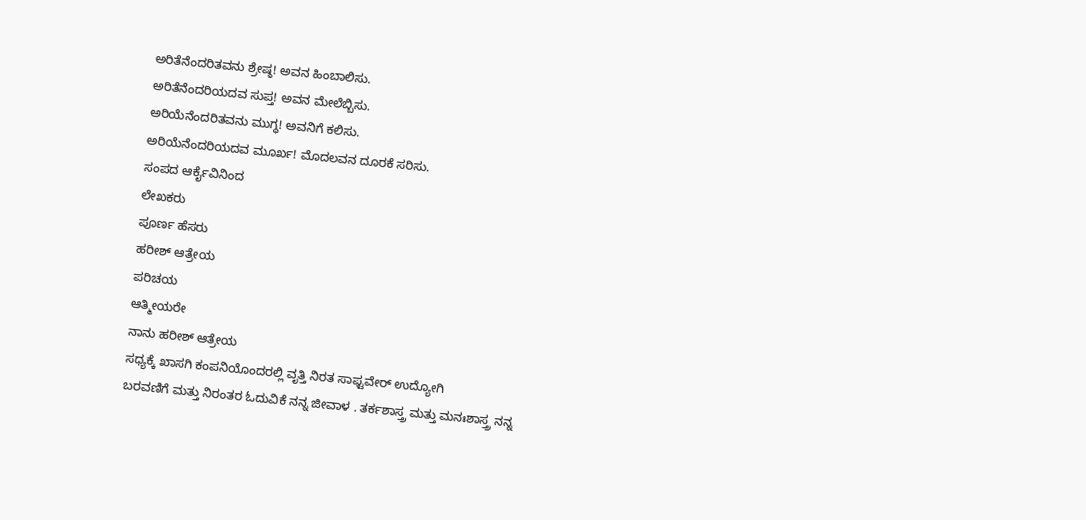ಅರಿತೆನೆಂದರಿತವನು ಶ್ರೇಷ್ಠ! ಅವನ ಹಿಂಬಾಲಿಸು.
ಅರಿತೆನೆಂದರಿಯದವ ಸುಪ್ತ! ಅವನ ಮೇಲೆಬ್ಬಿಸು.
ಅರಿಯೆನೆಂದರಿತವನು ಮುಗ್ಧ! ಅವನಿಗೆ ಕಲಿಸು.
ಅರಿಯೆನೆಂದರಿಯದವ ಮೂರ್ಖ! ಮೊದಲವನ ದೂರಕೆ ಸರಿಸು.
ಸಂಪದ ಆರ್ಕೈವಿನಿಂದ
ಲೇಖಕರು
ಪೂರ್ಣ ಹೆಸರು
ಹರೀಶ್ ಆತ್ರೇಯ
ಪರಿಚಯ
ಆತ್ಮೀಯರೇ
ನಾನು ಹರೀಶ್ ಆತ್ರೇಯ
ಸಧ್ಯಕ್ಕೆ ಖಾಸಗಿ ಕಂಪನಿಯೊಂದರಲ್ಲಿ ವೃತ್ತಿ ನಿರತ ಸಾಫ್ಟವೇರ್ ಉದ್ಯೋಗಿ
ಬರವಣಿಗೆ ಮತ್ತು ನಿರಂತರ ಓದುವಿಕೆ ನನ್ನ ಜೀವಾಳ . ತರ್ಕಶಾಸ್ತ್ರ ಮತ್ತು ಮನಃಶಾಸ್ತ್ರ ನನ್ನ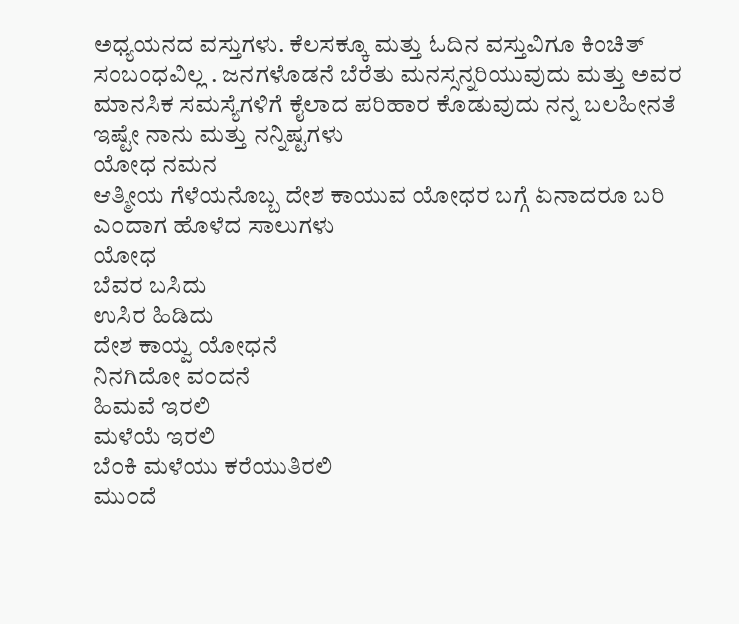ಅಧ್ಯಯನದ ವಸ್ತುಗಳು. ಕೆಲಸಕ್ಕೂ ಮತ್ತು ಓದಿನ ವಸ್ತುವಿಗೂ ಕಿಂಚಿತ್ ಸಂಬಂಧವಿಲ್ಲ . ಜನಗಳೊಡನೆ ಬೆರೆತು ಮನಸ್ಸನ್ನರಿಯುವುದು ಮತ್ತು ಅವರ ಮಾನಸಿಕ ಸಮಸ್ಯೆಗಳಿಗೆ ಕೈಲಾದ ಪರಿಹಾರ ಕೊಡುವುದು ನನ್ನ ಬಲಹೀನತೆ
ಇಷ್ಟೇ ನಾನು ಮತ್ತು ನನ್ನಿಷ್ಟಗಳು
ಯೋಧ ನಮನ
ಆತ್ಮೀಯ ಗೆಳೆಯನೊಬ್ಬ ದೇಶ ಕಾಯುವ ಯೋಧರ ಬಗ್ಗೆ ಏನಾದರೂ ಬರಿ ಎ೦ದಾಗ ಹೊಳೆದ ಸಾಲುಗಳು
ಯೋಧ
ಬೆವರ ಬಸಿದು
ಉಸಿರ ಹಿಡಿದು
ದೇಶ ಕಾಯ್ವ ಯೋಧನೆ
ನಿನಗಿದೋ ವ೦ದನೆ
ಹಿಮವೆ ಇರಲಿ
ಮಳೆಯೆ ಇರಲಿ
ಬೆ೦ಕಿ ಮಳೆಯು ಕರೆಯುತಿರಲಿ
ಮು೦ದೆ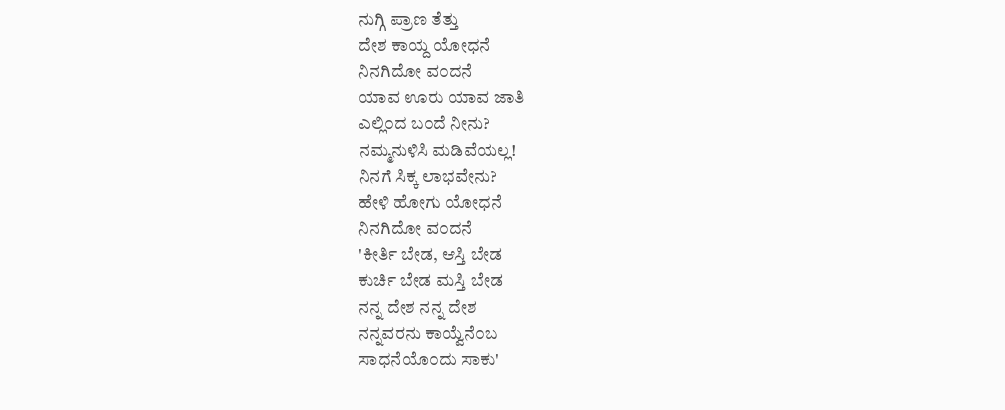ನುಗ್ಗಿ ಪ್ರಾಣ ತೆತ್ತು
ದೇಶ ಕಾಯ್ದ ಯೋಧನೆ
ನಿನಗಿದೋ ವ೦ದನೆ
ಯಾವ ಊರು ಯಾವ ಜಾತಿ
ಎಲ್ಲಿ೦ದ ಬ೦ದೆ ನೀನು?
ನಮ್ಮನುಳಿಸಿ ಮಡಿವೆಯಲ್ಲ!
ನಿನಗೆ ಸಿಕ್ಕ ಲಾಭವೇನು?
ಹೇಳಿ ಹೋಗು ಯೋಧನೆ
ನಿನಗಿದೋ ವ೦ದನೆ
'ಕೀರ್ತಿ ಬೇಡ, ಆಸ್ತಿ ಬೇಡ
ಕುರ್ಚಿ ಬೇಡ ಮಸ್ತಿ ಬೇಡ
ನನ್ನ ದೇಶ ನನ್ನ ದೇಶ
ನನ್ನವರನು ಕಾಯ್ವೆನೆ೦ಬ
ಸಾಧನೆಯೊ೦ದು ಸಾಕು'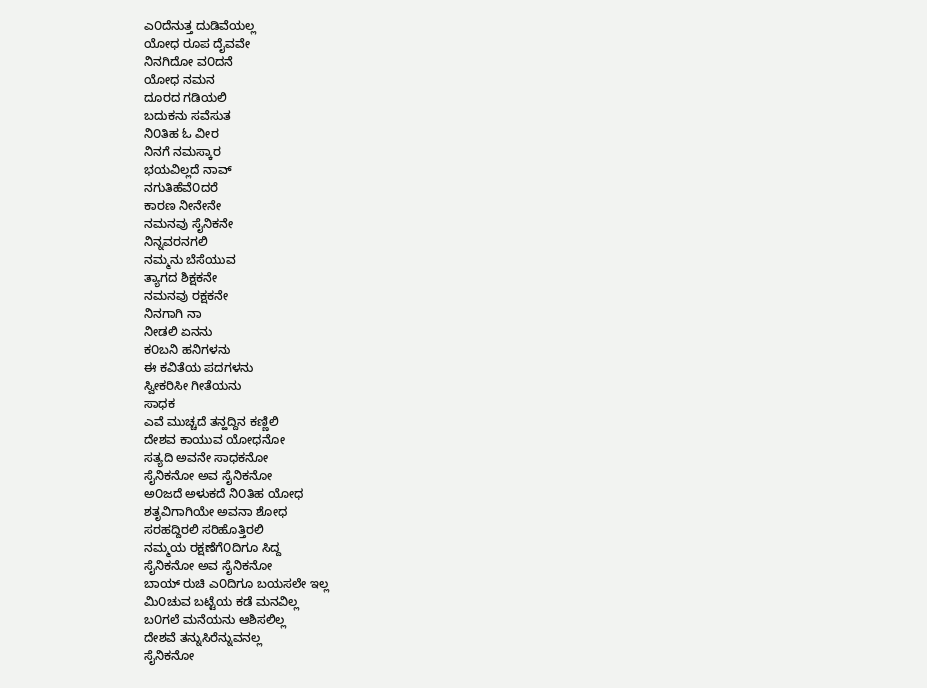ಎ೦ದೆನುತ್ತ ದುಡಿವೆಯಲ್ಲ
ಯೋಧ ರೂಪ ದೈವವೇ
ನಿನಗಿದೋ ವ೦ದನೆ
ಯೋಧ ನಮನ
ದೂರದ ಗಡಿಯಲಿ
ಬದುಕನು ಸವೆಸುತ
ನಿ೦ತಿಹ ಓ ವೀರ
ನಿನಗೆ ನಮಸ್ಕಾರ
ಭಯವಿಲ್ಲದೆ ನಾವ್
ನಗುತಿಹೆವೆ೦ದರೆ
ಕಾರಣ ನೀನೇನೇ
ನಮನವು ಸೈನಿಕನೇ
ನಿನ್ನವರನಗಲಿ
ನಮ್ಮನು ಬೆಸೆಯುವ
ತ್ಯಾಗದ ಶಿಕ್ಷಕನೇ
ನಮನವು ರಕ್ಷಕನೇ
ನಿನಗಾಗಿ ನಾ
ನೀಡಲಿ ಏನನು
ಕ೦ಬನಿ ಹನಿಗಳನು
ಈ ಕವಿತೆಯ ಪದಗಳನು
ಸ್ವೀಕರಿಸೀ ಗೀತೆಯನು
ಸಾಧಕ
ಎವೆ ಮುಚ್ಚದೆ ತನ್ಹದ್ದಿನ ಕಣ್ಣಿಲಿ
ದೇಶವ ಕಾಯುವ ಯೋಧನೋ
ಸತ್ಯದಿ ಅವನೇ ಸಾಧಕನೋ
ಸೈನಿಕನೋ ಅವ ಸೈನಿಕನೋ
ಅ೦ಜದೆ ಅಳುಕದೆ ನಿ೦ತಿಹ ಯೋಧ
ಶತೃವಿಗಾಗಿಯೇ ಅವನಾ ಶೋಧ
ಸರಹದ್ದಿರಲಿ ಸರಿಹೊತ್ತಿರಲಿ
ನಮ್ಮಯ ರಕ್ಷಣೆಗೆ೦ದಿಗೂ ಸಿದ್ದ
ಸೈನಿಕನೋ ಅವ ಸೈನಿಕನೋ
ಬಾಯ್ ರುಚಿ ಎ೦ದಿಗೂ ಬಯಸಲೇ ಇಲ್ಲ
ಮಿ೦ಚುವ ಬಟ್ಟೆಯ ಕಡೆ ಮನವಿಲ್ಲ
ಬ೦ಗಲೆ ಮನೆಯನು ಆಶಿಸಲಿಲ್ಲ
ದೇಶವೆ ತನ್ನುಸಿರೆನ್ನುವನಲ್ಲ
ಸೈನಿಕನೋ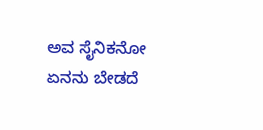ಅವ ಸೈನಿಕನೋ
ಏನನು ಬೇಡದೆ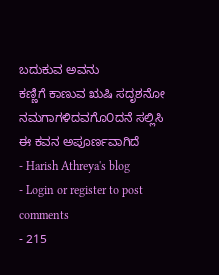ಬದುಕುವ ಅವನು
ಕಣ್ಣಿಗೆ ಕಾಣುವ ಋಷಿ ಸದೃಶನೋ
ನಮಗಾಗಳಿದವಗೊ೦ದನೆ ಸಲ್ಲಿಸಿ
ಈ ಕವನ ಅಪೂರ್ಣವಾಗಿದೆ
- Harish Athreya's blog
- Login or register to post comments
- 215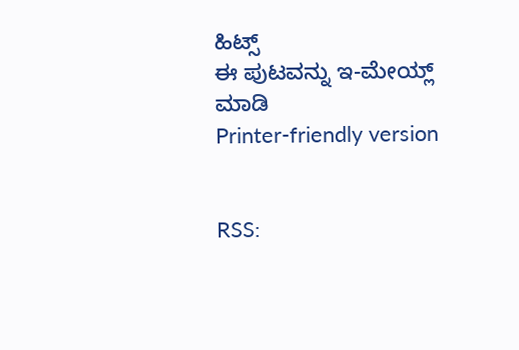ಹಿಟ್ಸ್
ಈ ಪುಟವನ್ನು ಇ-ಮೇಯ್ಲ್ ಮಾಡಿ
Printer-friendly version


RSS: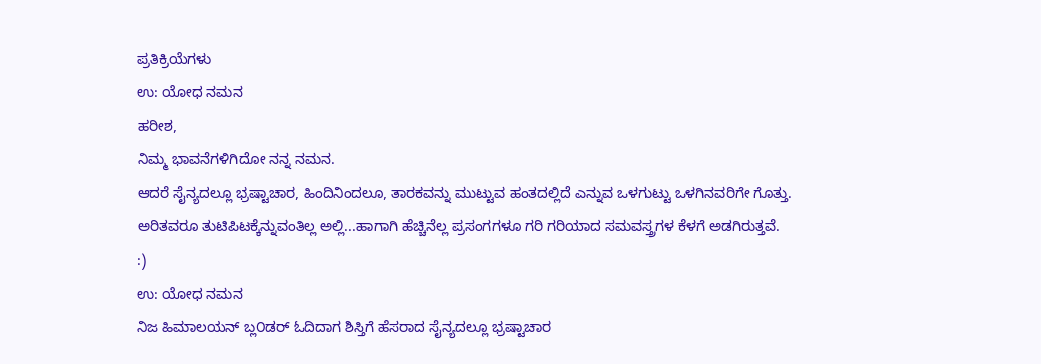ಪ್ರತಿಕ್ರಿಯೆಗಳು
ಉ: ಯೋಧ ನಮನ
ಹರೀಶ,
ನಿಮ್ಮ ಭಾವನೆಗಳಿಗಿದೋ ನನ್ನ ನಮನ.
ಆದರೆ ಸೈನ್ಯದಲ್ಲೂ ಭ್ರಷ್ಟಾಚಾರ, ಹಿಂದಿನಿಂದಲೂ, ತಾರಕವನ್ನು ಮುಟ್ಟುವ ಹಂತದಲ್ಲಿದೆ ಎನ್ನುವ ಒಳಗುಟ್ಟು ಒಳಗಿನವರಿಗೇ ಗೊತ್ತು.
ಅರಿತವರೂ ತುಟಿಪಿಟಕ್ಕೆನ್ನುವಂತಿಲ್ಲ ಅಲ್ಲಿ...ಹಾಗಾಗಿ ಹೆಚ್ಚಿನೆಲ್ಲ ಪ್ರಸಂಗಗಳೂ ಗರಿ ಗರಿಯಾದ ಸಮವಸ್ತ್ರಗಳ ಕೆಳಗೆ ಅಡಗಿರುತ್ತವೆ.
:)
ಉ: ಯೋಧ ನಮನ
ನಿಜ ಹಿಮಾಲಯನ್ ಬ್ಲ೦ಡರ್ ಓದಿದಾಗ ಶಿಸ್ತಿಗೆ ಹೆಸರಾದ ಸೈನ್ಯದಲ್ಲೂ ಭ್ರಷ್ಟಾಚಾರ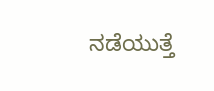ನಡೆಯುತ್ತೆ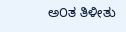ಅ೦ತ ತಿಳೀತು